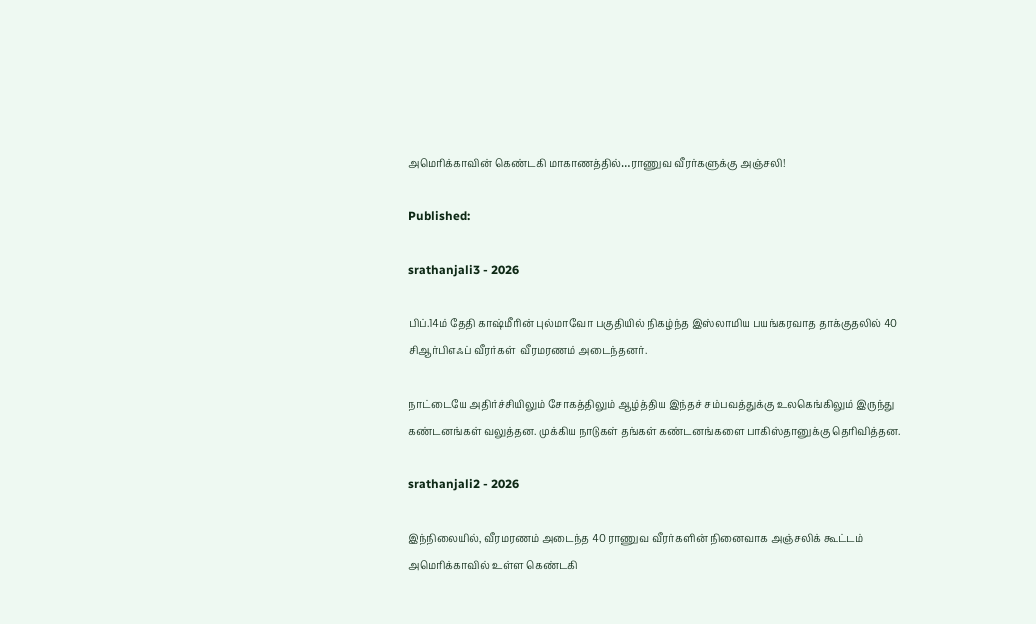அமெரிக்காவின் கெண்டகி மாகாணத்தில்…ராணுவ வீரர்களுக்கு அஞ்சலி!

Published:

srathanjali3 - 2026

பிப்.14ம் தேதி காஷ்மீரின் புல்மாவோ பகுதியில் நிகழ்ந்த இஸ்லாமிய பயங்கரவாத தாக்குதலில் 40 சிஆர்பிஎஃப் வீரர்கள்  வீரமரணம் அடைந்தனர்.

நாட்டையே அதிர்ச்சியிலும் சோகத்திலும் ஆழ்த்திய இந்தச் சம்பவத்துக்கு உலகெங்கிலும் இருந்து கண்டனங்கள் வலுத்தன. முக்கிய நாடுகள் தங்கள் கண்டனங்களை பாகிஸ்தானுக்கு தெரிவித்தன.

srathanjali2 - 2026

இந்நிலையில், வீரமரணம் அடைந்த 40 ராணுவ வீரர்களின் நினைவாக அஞ்சலிக் கூட்டம் அமெரிக்காவில் உள்ள கெண்டகி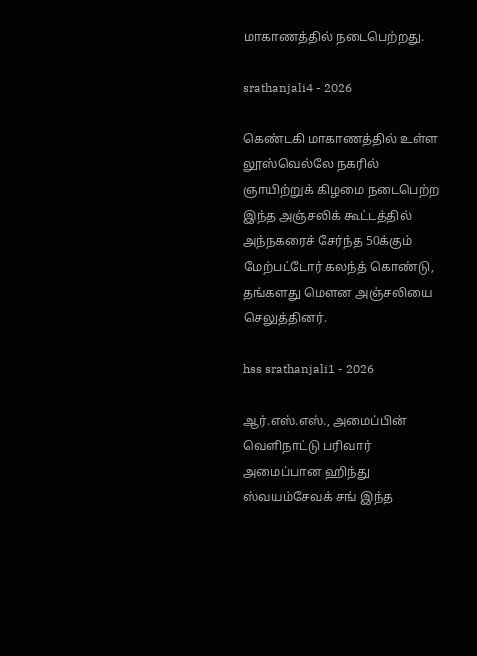மாகாணத்தில் நடைபெற்றது.

srathanjali4 - 2026

கெண்டகி மாகாணத்தில் உள்ள லூஸ்வெல்லே நகரில் ஞாயிற்றுக் கிழமை நடைபெற்ற இந்த அஞ்சலிக் கூட்டத்தில் அந்நகரைச் சேர்ந்த 50க்கும் மேற்பட்டோர் கலந்த் கொண்டு, தங்களது மௌன அஞ்சலியை செலுத்தினர்.

hss srathanjali1 - 2026

ஆர்.எஸ்.எஸ்., அமைப்பின் வெளிநாட்டு பரிவார் அமைப்பான ஹிந்து ஸ்வயம்சேவக் சங் இந்த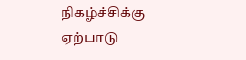நிகழ்ச்சிக்கு ஏற்பாடு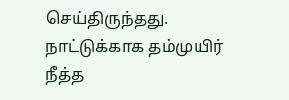செய்திருந்தது. நாட்டுக்காக தம்முயிர் நீத்த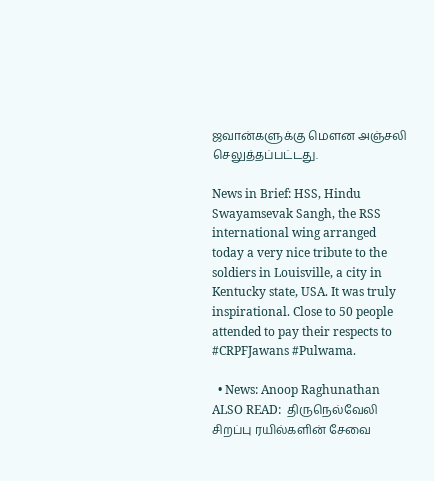ஜவான்களுக்கு மௌன அஞ்சலி செலுத்தப்பட்டது.

News in Brief: HSS, Hindu Swayamsevak Sangh, the RSS international wing arranged today a very nice tribute to the soldiers in Louisville, a city in Kentucky state, USA. It was truly inspirational. Close to 50 people attended to pay their respects to  #CRPFJawans #Pulwama.

  • News: Anoop Raghunathan
ALSO READ:  திருநெல்வேலி சிறப்பு ரயில்களின் சேவை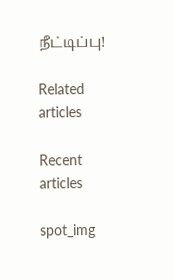நீட்டிப்பு!

Related articles

Recent articles

spot_img